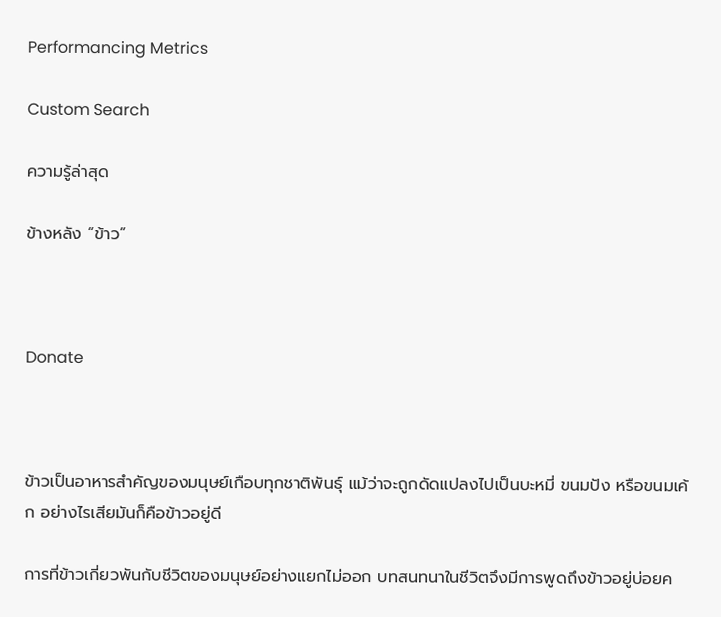Performancing Metrics

Custom Search

ความรู้ล่าสุด

ข้างหลัง “ข้าว”



Donate



ข้าวเป็นอาหารสำคัญของมนุษย์เกือบทุกชาติพันธุ์ แม้ว่าจะถูกดัดแปลงไปเป็นบะหมี่ ขนมปัง หรือขนมเค้ก อย่างไรเสียมันก็คือข้าวอยู่ดี

การที่ข้าวเกี่ยวพันกับชีวิตของมนุษย์อย่างแยกไม่ออก บทสนทนาในชีวิตจึงมีการพูดถึงข้าวอยู่บ่อยค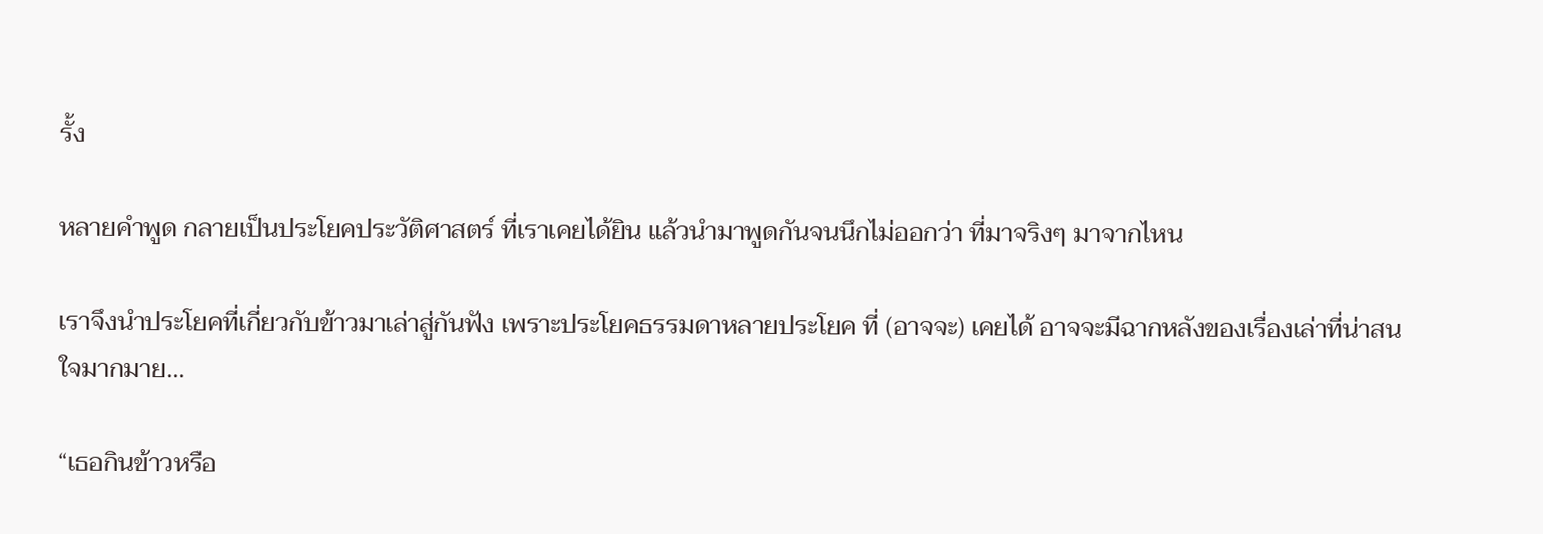รั้ง

หลายคำพูด กลายเป็นประโยคประวัติศาสตร์ ที่เราเคยได้ยิน แล้วนำมาพูดกันจนนึกไม่ออกว่า ที่มาจริงๆ มาจากไหน

เราจึงนำประโยคที่เกี่ยวกับข้าวมาเล่าสู่กันฟัง เพราะประโยคธรรมดาหลายประโยค ที่ (อาจจะ) เคยได้ อาจจะมีฉากหลังของเรื่องเล่าที่น่าสนใจมากมาย…

“เธอกินข้าวหรือ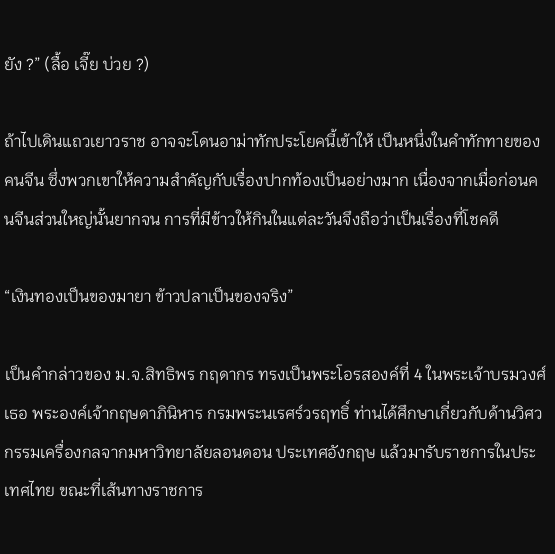ยัง ?” (ลื้อ เจี๊ย บ่วย ?)

ถ้าไปเดินแถวเยาวราช อาจจะโดนอาม่าทักประโยคนี้เข้าให้ เป็นหนึ่งในคำทักทายของคนจีน ซึ่งพวกเขาให้ความสำคัญกับเรื่องปากท้องเป็นอย่างมาก เนื่องจากเมื่อก่อนคนจีนส่วนใหญ่นั้นยากจน การที่มีข้าวให้กินในแต่ละวันจึงถือว่าเป็นเรื่องที่โชคดี

“เงินทองเป็นของมายา ข้าวปลาเป็นของจริง”

เป็นคำกล่าวของ ม.จ.สิทธิพร กฤดากร ทรงเป็นพระโอรสองค์ที่ 4 ในพระเจ้าบรมวงศ์เธอ พระองค์เจ้ากฤษดาภินิหาร กรมพระนเรศร์วรฤทธิ์ ท่านได้ศึกษาเกี่ยวกับด้านวิศวกรรมเครื่องกลจากมหาวิทยาลัยลอนดอน ประเทศอังกฤษ แล้วมารับราชการในประเทศไทย ขณะที่เส้นทางราชการ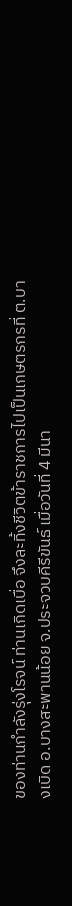ของท่านกำลังรุ่งโรจน์ ท่านเกิดเบื่อ จึงละทิ้งชีวิตข้าราชการไปเป็นเกษตรกรที่ ต.บางเบิด อ.บางสะพานน้อย จ.ประจวบคีรีขันธ์ เมื่อวันที่ 4 มีนา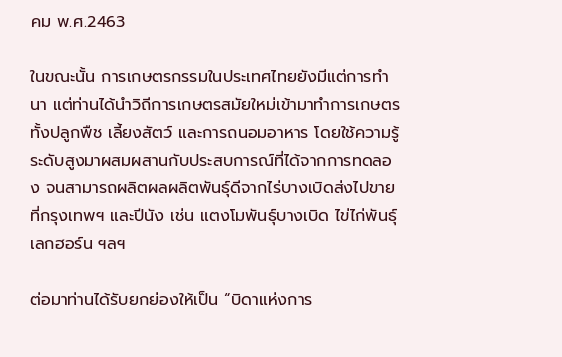คม พ.ศ.2463

ในขณะนั้น การเกษตรกรรมในประเทศไทยยังมีแต่การทำนา แต่ท่านได้นำวิถีการเกษตรสมัยใหม่เข้ามาทำการเกษตร ทั้งปลูกพืช เลี้ยงสัตว์ และการถนอมอาหาร โดยใช้ความรู้ระดับสูงมาผสมผสานกับประสบการณ์ที่ได้จากการทดลอง จนสามารถผลิตผลผลิตพันธุ์ดีจากไร่บางเบิดส่งไปขายที่กรุงเทพฯ และปีนัง เช่น แตงโมพันธุ์บางเบิด ไข่ไก่พันธุ์เลกฮอร์น ฯลฯ

ต่อมาท่านได้รับยกย่องให้เป็น “บิดาแห่งการ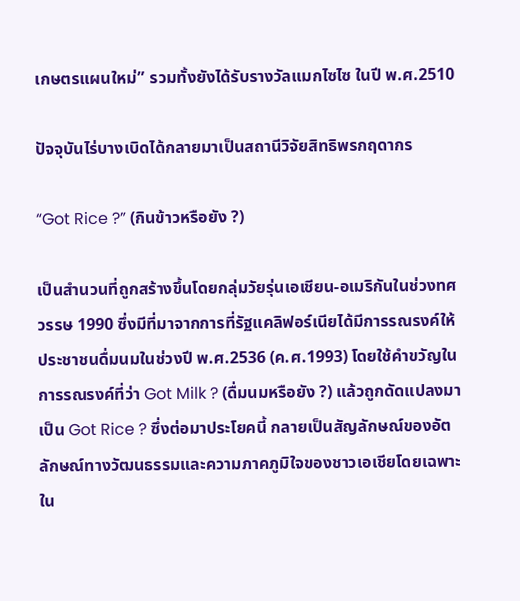เกษตรแผนใหม่” รวมทั้งยังได้รับรางวัลแมกไซไซ ในปี พ.ศ.2510

ปัจจุบันไร่บางเบิดได้กลายมาเป็นสถานีวิจัยสิทธิพรกฤดากร

“Got Rice ?” (กินข้าวหรือยัง ?)

เป็นสำนวนที่ถูกสร้างขึ้นโดยกลุ่มวัยรุ่นเอเชียน-อเมริกันในช่วงทศวรรษ 1990 ซึ่งมีที่มาจากการที่รัฐแคลิฟอร์เนียได้มีการรณรงค์ให้ประชาชนดื่มนมในช่วงปี พ.ศ.2536 (ค.ศ.1993) โดยใช้คำขวัญในการรณรงค์ที่ว่า Got Milk ? (ดื่มนมหรือยัง ?) แล้วถูกดัดแปลงมาเป็น Got Rice ? ซึ่งต่อมาประโยคนี้ กลายเป็นสัญลักษณ์ของอัตลักษณ์ทางวัฒนธรรมและความภาคภูมิใจของชาวเอเชียโดยเฉพาะใน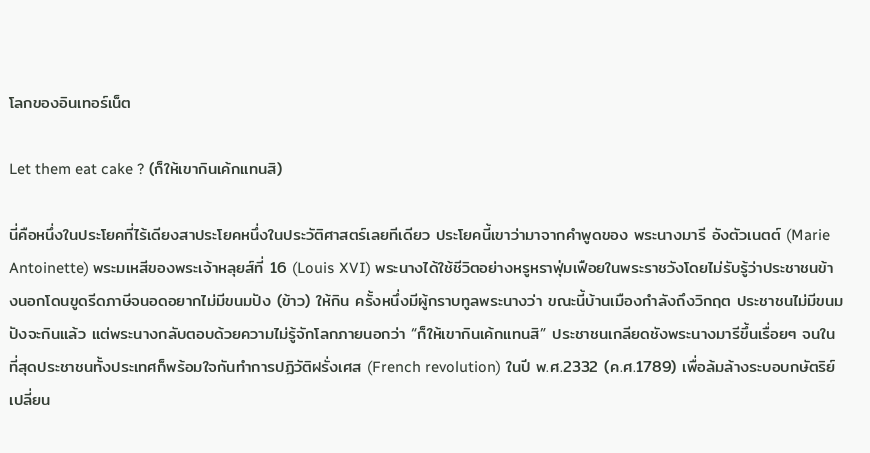โลกของอินเทอร์เน็ต

Let them eat cake ? (ก็ให้เขากินเค้กแทนสิ)

นี่คือหนึ่งในประโยคที่ไร้เดียงสาประโยคหนึ่งในประวัติศาสตร์เลยทีเดียว ประโยคนี้เขาว่ามาจากคำพูดของ พระนางมารี อังตัวเนตต์ (Marie Antoinette) พระมเหสีของพระเจ้าหลุยส์ที่ 16 (Louis XVI) พระนางได้ใช้ชีวิตอย่างหรูหราฟุ่มเฟือยในพระราชวังโดยไม่รับรู้ว่าประชาชนข้างนอกโดนขูดรีดภาษีจนอดอยากไม่มีขนมปัง (ข้าว) ให้กิน ครั้งหนึ่งมีผู้กราบทูลพระนางว่า ขณะนี้บ้านเมืองกำลังถึงวิกฤต ประชาชนไม่มีขนมปังจะกินแล้ว แต่พระนางกลับตอบด้วยความไม่รู้จักโลกภายนอกว่า “ก็ให้เขากินเค้กแทนสิ” ประชาชนเกลียดชังพระนางมารีขึ้นเรื่อยๆ จนในที่สุดประชาชนทั้งประเทศก็พร้อมใจกันทำการปฏิวัติฝรั่งเศส (French revolution) ในปี พ.ศ.2332 (ค.ศ.1789) เพื่อล้มล้างระบอบกษัตริย์เปลี่ยน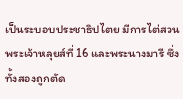เป็นระบอบประชาธิปไตย มีการไต่สวนพระเจ้าหลุยส์ที่ 16 และพระนางมารี ซึ่งทั้งสองถูกตัด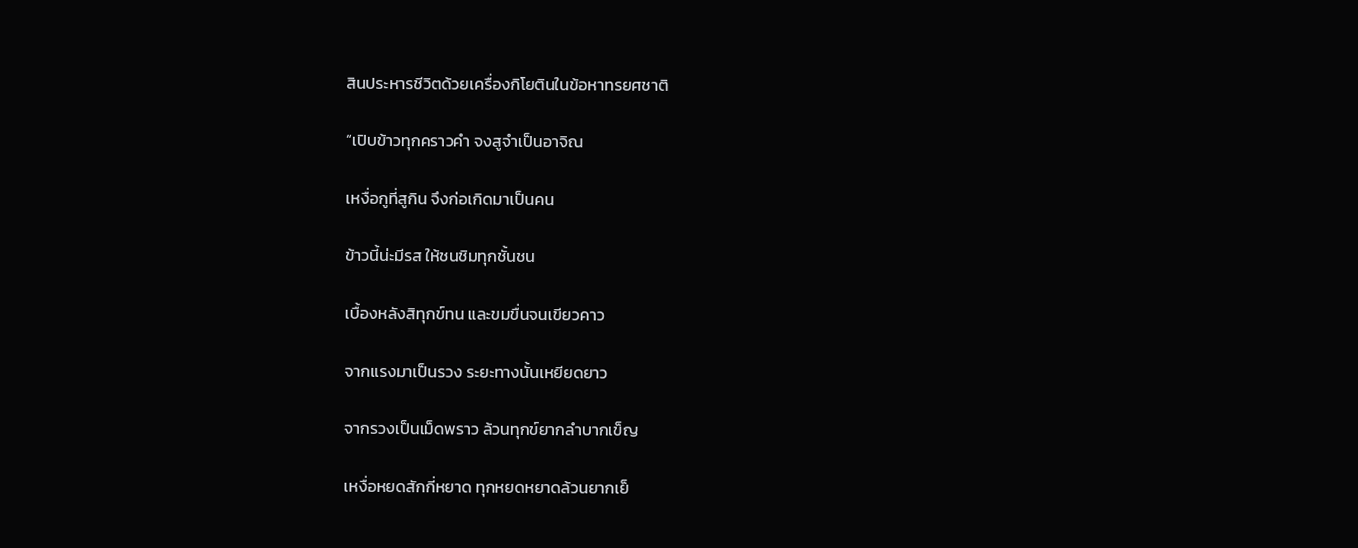สินประหารชีวิตด้วยเครื่องกิโยตินในข้อหาทรยศชาติ

“เปิบข้าวทุกคราวคำ จงสูจำเป็นอาจิณ

เหงื่อกูที่สูกิน จึงก่อเกิดมาเป็นคน

ข้าวนี้น่ะมีรส ให้ชนชิมทุกชั้นชน

เบื้องหลังสิทุกข์ทน และขมขื่นจนเขียวคาว

จากแรงมาเป็นรวง ระยะทางนั้นเหยียดยาว

จากรวงเป็นเม็ดพราว ล้วนทุกข์ยากลำบากเข็ญ

เหงื่อหยดสักกี่หยาด ทุกหยดหยาดล้วนยากเย็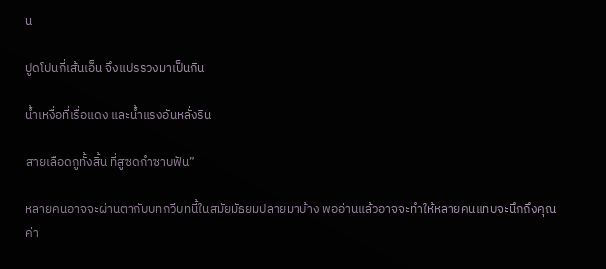น

ปูดโปนกี่เส้นเอ็น จึงแปรรวงมาเป็นกิน

น้ำเหงื่อที่เรื่อแดง และน้ำแรงอันหลั่งริน

สายเลือดกูทั้งสิ้น ที่สูซดกำซาบฟัน”

หลายคนอาจจะผ่านตากับบทกวีบทนี้ในสมัยมัธยมปลายมาบ้าง พออ่านแล้วอาจจะทำให้หลายคนแทบจะนึกถึงคุณค่า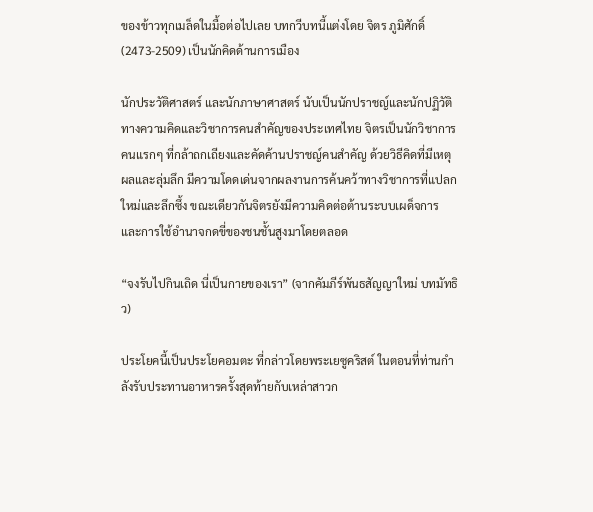ของข้าวทุกเมล็ดในมื้อต่อไปเลย บทกวีบทนี้แต่งโดย จิตร ภูมิศักดิ์ (2473-2509) เป็นนักคิดด้านการเมือง

นักประวัติศาสตร์ และนักภาษาศาสตร์ นับเป็นนักปราชญ์และนักปฏิวัติทางความคิดและวิชาการคนสำคัญของประเทศไทย จิตรเป็นนักวิชาการคนแรกๆ ที่กล้าถกเถียงและคัดค้านปราชญ์คนสำคัญ ด้วยวิธีคิดที่มีเหตุผลและลุ่มลึก มีความโดดเด่นจากผลงานการค้นคว้าทางวิชาการที่แปลกใหม่และลึกซึ้ง ขณะเดียวกันจิตรยังมีความคิดต่อต้านระบบเผด็จการและการใช้อำนาจกดขี่ของชนชั้นสูงมาโดยตลอด

“จงรับไปกินเถิด นี่เป็นกายของเรา” (จากคัมภีร์พันธสัญญาใหม่ บทมัทธิว)

ประโยคนี้เป็นประโยคอมตะ ที่กล่าวโดยพระเยซูคริสต์ ในตอนที่ท่านกำลังรับประทานอาหารครั้งสุดท้ายกับเหล่าสาวก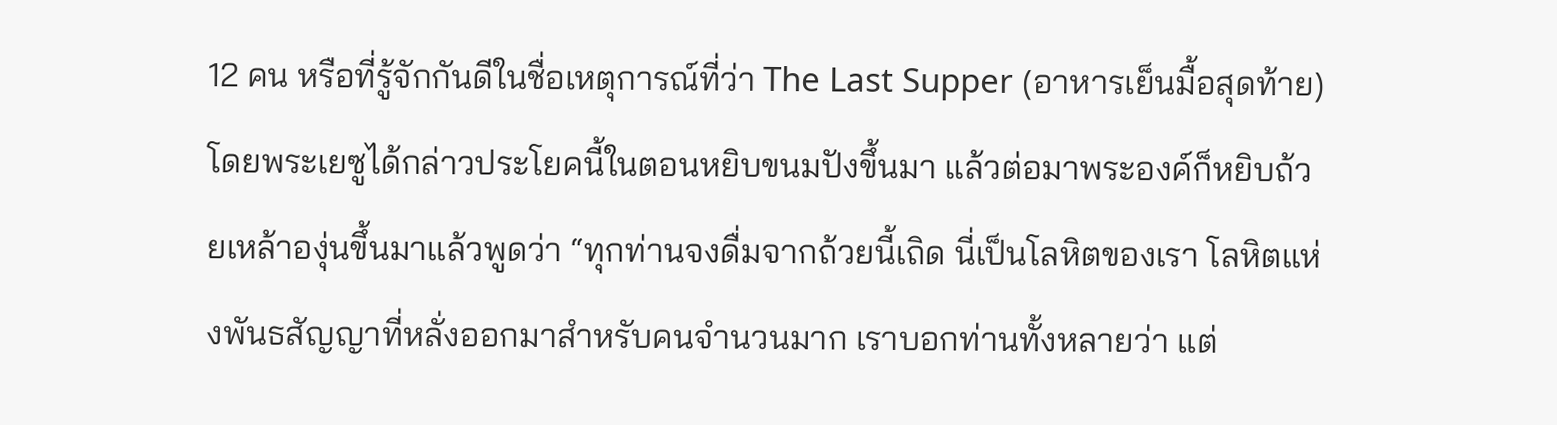12 คน หรือที่รู้จักกันดีในชื่อเหตุการณ์ที่ว่า The Last Supper (อาหารเย็นมื้อสุดท้าย) โดยพระเยซูได้กล่าวประโยคนี้ในตอนหยิบขนมปังขึ้นมา แล้วต่อมาพระองค์ก็หยิบถ้วยเหล้าองุ่นขึ้นมาแล้วพูดว่า “ทุกท่านจงดื่มจากถ้วยนี้เถิด นี่เป็นโลหิตของเรา โลหิตแห่งพันธสัญญาที่หลั่งออกมาสำหรับคนจำนวนมาก เราบอกท่านทั้งหลายว่า แต่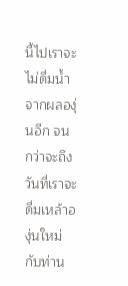นี้ไปเราจะไม่ดื่มน้ำจากผลองุ่นอีก จนกว่าจะถึงวันที่เราจะดื่มเหล้าองุ่นใหม่กับท่าน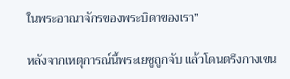ในพระอาณาจักรของพระบิดาของเรา”

หลังจากเหตุการณ์นี้พระเยซูถูกจับ แล้วโดนตรึงกางเขน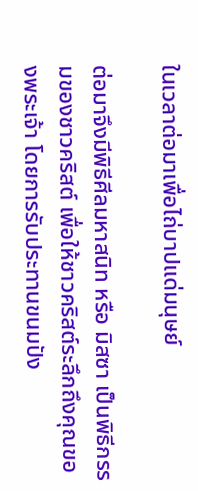ในเวลาต่อมาเพื่อไถ่บาปแด่มนุษย์

ต่อมาจึงมีพิธีศีลมหาสนิท หรือ มิสซา เป็นพิธีกรรมของชาวคริสต์ เพื่อให้ชาวคริสต์ระลึกถึงคุณของพระเจ้า โดยการรับประทานขนมปัง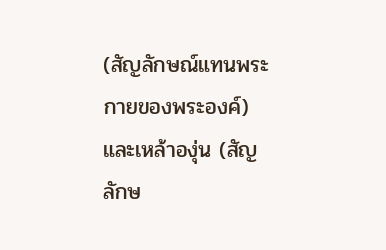(สัญลักษณ์แทนพระกายของพระองค์) และเหล้าองุ่น (สัญลักษ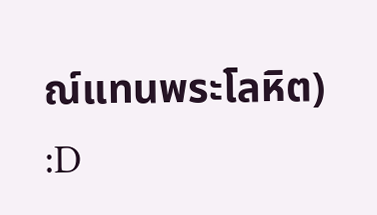ณ์แทนพระโลหิต) :D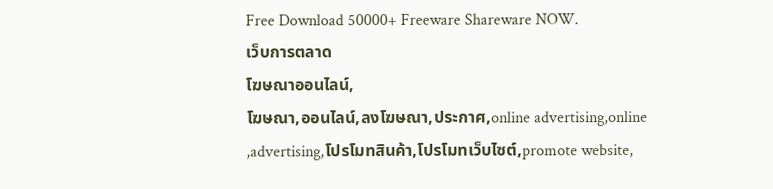Free Download 50000+ Freeware Shareware NOW.
เว็บการตลาด
โฆษณาออนไลน์,
โฆษณา,ออนไลน์,ลงโฆษณา,ประกาศ,online advertising,online
,advertising,โปรโมทสินค้า,โปรโมทเว็บไซต์,promote website,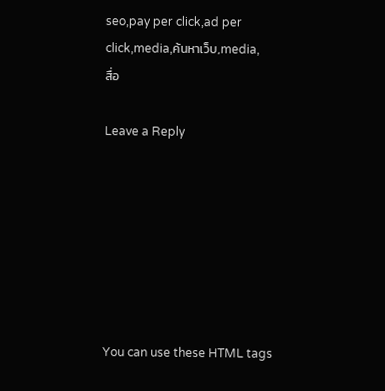seo,pay per click,ad per click,media,ค้นหาเว็บ,media,
สื่อ

Leave a Reply







You can use these HTML tags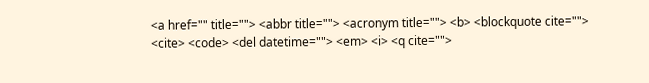<a href="" title=""> <abbr title=""> <acronym title=""> <b> <blockquote cite=""> <cite> <code> <del datetime=""> <em> <i> <q cite="">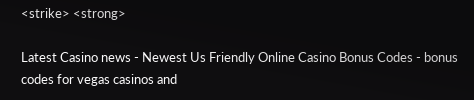<strike> <strong>

Latest Casino news - Newest Us Friendly Online Casino Bonus Codes - bonus codes for vegas casinos and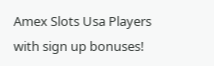Amex Slots Usa Players with sign up bonuses!